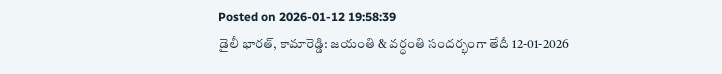Posted on 2026-01-12 19:58:39
డైలీ భారత్, కామారెడ్డి: జయంతి & వర్ధంతి సందర్భంగా తేదీ 12-01-2026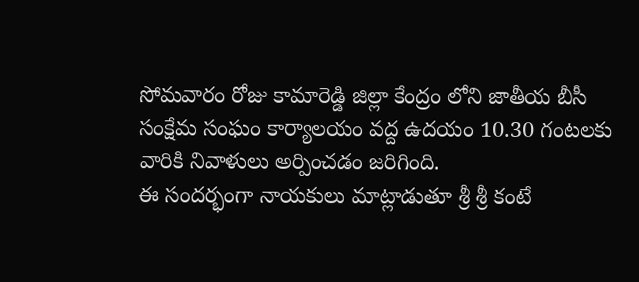సోమవారం రోజు కామారెడ్డి జిల్లా కేంద్రం లోని జాతీయ బీసీ సంక్షేమ సంఘం కార్యాలయం వద్ద ఉదయం 10.30 గంటలకు వారికి నివాళులు అర్పించడం జరిగింది.
ఈ సందర్భంగా నాయకులు మాట్లాడుతూ శ్రీ శ్రీ కంటే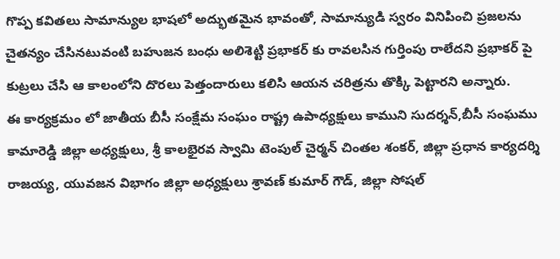గొప్ప కవితలు సామాన్యుల భాషలో అద్భుతమైన భావంతో, సామాన్యుడి స్వరం వినిపించి ప్రజలను చైతన్యం చేసినటువంటి బహుజన బంధు అలిశెట్టి ప్రభాకర్ కు రావలసిన గుర్తింపు రాలేదని ప్రభాకర్ పై కుట్రలు చేసి ఆ కాలంలోని దొరలు పెత్తందారులు కలిసి ఆయన చరిత్రను తొక్కి పెట్టారని అన్నారు.
ఈ కార్యక్రమం లో జాతీయ బీసీ సంక్షేమ సంఘం రాష్ట్ర ఉపాధ్యక్షులు కాముని సుదర్శన్,బీసీ సంఘము కామారెడ్డి జిల్లా అధ్యక్షులు, శ్రీ కాలభైరవ స్వామి టెంపుల్ చైర్మన్ చింతల శంకర్, జిల్లా ప్రధాన కార్యదర్శి రాజయ్య, యువజన విభాగం జిల్లా అధ్యక్షులు శ్రావణ్ కుమార్ గౌడ్, జిల్లా సోషల్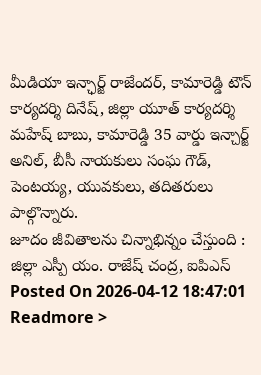మీడియా ఇన్ఛార్జ్ రాజేందర్, కామారెడ్డి టౌన్ కార్యదర్శి దినేష్, జిల్లా యూత్ కార్యదర్శి మహేష్ బాబు, కామారెడ్డి 35 వార్డు ఇన్చార్జ్ అనిల్, బీసీ నాయకులు సంఘ గౌడ్, పెంటయ్య, యువకులు, తదితరులు పాల్గొన్నారు.
జూదం జీవితాలను చిన్నాభిన్నం చేస్తుంది : జిల్లా ఎస్పీ యం. రాజేష్ చంద్ర, ఐపిఎస్
Posted On 2026-04-12 18:47:01
Readmore >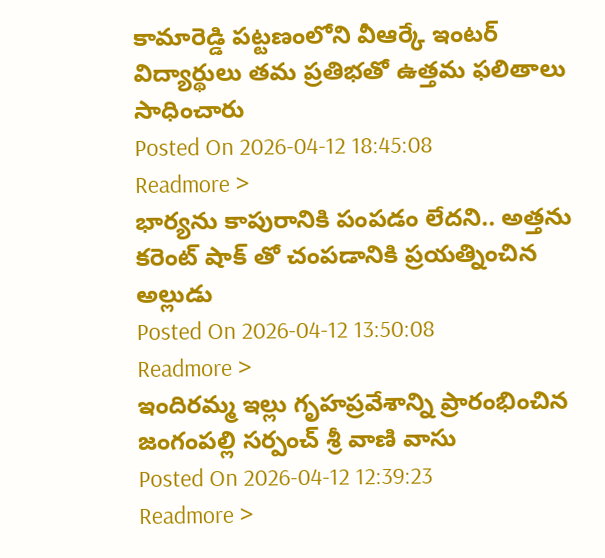కామారెడ్డి పట్టణంలోని వీఆర్కే ఇంటర్ విద్యార్థులు తమ ప్రతిభతో ఉత్తమ ఫలితాలు సాధించారు
Posted On 2026-04-12 18:45:08
Readmore >
భార్యను కాపురానికి పంపడం లేదని.. అత్తను కరెంట్ షాక్ తో చంపడానికి ప్రయత్నించిన అల్లుడు
Posted On 2026-04-12 13:50:08
Readmore >
ఇందిరమ్మ ఇల్లు గృహప్రవేశాన్ని ప్రారంభించిన జంగంపల్లి సర్పంచ్ శ్రీ వాణి వాసు
Posted On 2026-04-12 12:39:23
Readmore >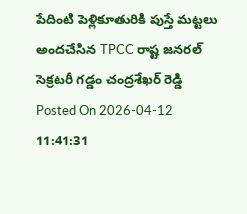పేదింటి పెళ్లికూతురికి పుస్తే మట్టలు అందచేసిన TPCC రాష్ట జనరల్ సెక్రటరీ గడ్డం చంద్రశేఖర్ రెడ్డి
Posted On 2026-04-12 11:41:31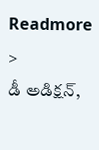Readmore >
డీ అడిక్షన్,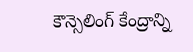కౌన్సెలింగ్ కేంద్రాన్ని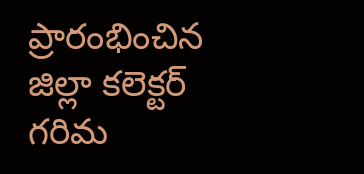ప్రారంభించిన జిల్లా కలెక్టర్ గరిమ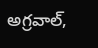అగ్రవాల్,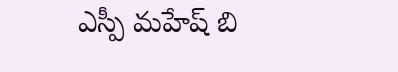ఎస్పీ మహేష్ బి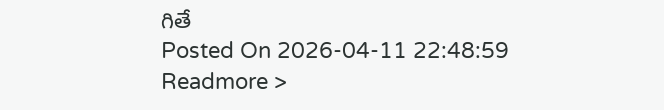గితే
Posted On 2026-04-11 22:48:59
Readmore >